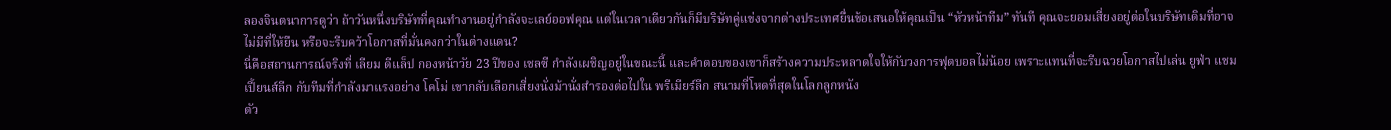ลองจินตนาการดูว่า ถ้าวันหนึ่งบริษัทที่คุณทำงานอยู่กำลังจะเลย์ออฟคุณ แต่ในเวลาเดียวกันก็มีบริษัทคู่แข่งจากต่างประเทศยื่นข้อเสนอให้คุณเป็น “หัวหน้าทีม” ทันที คุณจะยอมเสี่ยงอยู่ต่อในบริษัทเดิมที่อาจไม่มีที่ให้ยืน หรือจะรีบคว้าโอกาสที่มั่นคงกว่าในต่างแดน?
นี่คือสถานการณ์จริงที่ เลียม ดีแล็ป กองหน้าวัย 23 ปีของ เชลซี กำลังเผชิญอยู่ในขณะนี้ และคำตอบของเขาก็สร้างความประหลาดใจให้กับวงการฟุตบอลไม่น้อย เพราะแทนที่จะรีบฉวยโอกาสไปเล่น ยูฟ่า แชมเปี้ยนส์ลีก กับทีมที่กำลังมาแรงอย่าง โคโม่ เขากลับเลือกเสี่ยงนั่งม้านั่งสำรองต่อไปใน พรีเมียร์ลีก สนามที่โหดที่สุดในโลกลูกหนัง
ตัว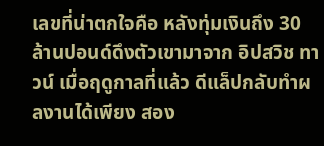เลขที่น่าตกใจคือ หลังทุ่มเงินถึง 30 ล้านปอนด์ดึงตัวเขามาจาก อิปสวิช ทาวน์ เมื่อฤดูกาลที่แล้ว ดีแล็ปกลับทำผลงานได้เพียง สอง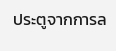ประตูจากการล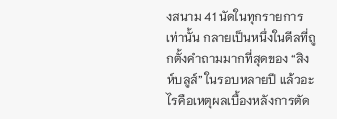งสนาม 41 นัดในทุกรายการ เท่านั้น กลายเป็นหนึ่งในดีลที่ถูกตั้งคำถามมากที่สุดของ “สิงห์บลูส์” ในรอบหลายปี แล้วอะไรคือเหตุผลเบื้องหลังการตัด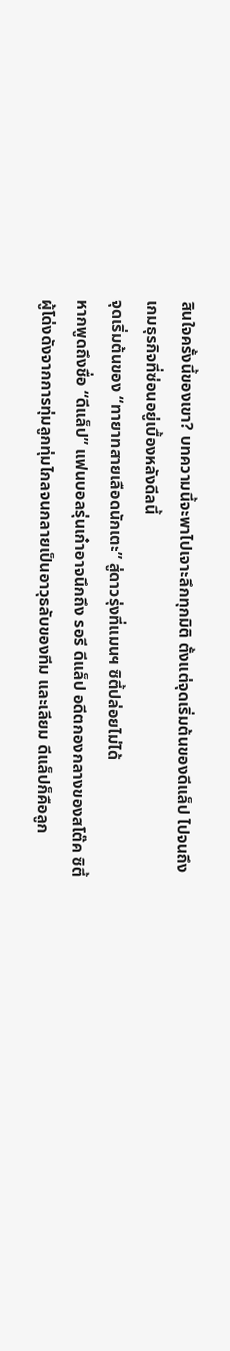สินใจครั้งนี้ของเขา? บทความนี้จะพาไปเจาะลึกทุกมิติ ตั้งแต่จุดเริ่มต้นของดีแล็ป ไปจนถึงเกมธุรกิจที่ซ่อนอยู่เบื้องหลังดีลนี้
จุดเริ่มต้นของ “ทายาทสายเลือดนักเตะ” สู่ดาวรุ่งที่แมนฯ ซิตี้ปล่อยไม่ได้
หากพูดถึงชื่อ “ดีแล็ป” แฟนบอลรุ่นเก๋าอาจนึกถึง รอรี ดีแล็ป อดีตกองกลางของสโต๊ค ซิตี้ ผู้โด่งดังจากการทุ่มลูกทุ่มไกลจนกลายเป็นอาวุธลับของทีม และเลียม ดีแล็ปก็คือลูก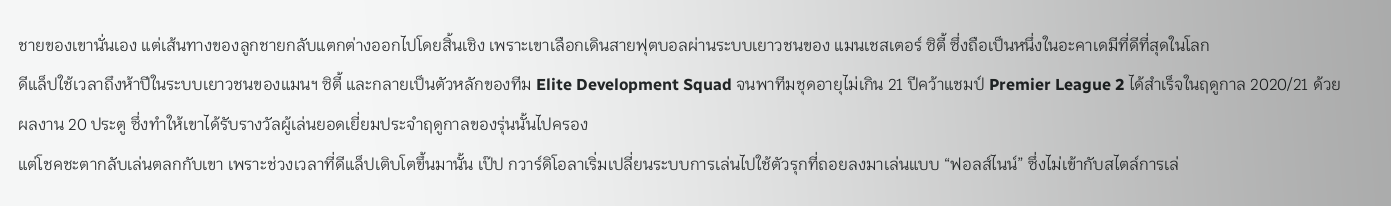ชายของเขานั่นเอง แต่เส้นทางของลูกชายกลับแตกต่างออกไปโดยสิ้นเชิง เพราะเขาเลือกเดินสายฟุตบอลผ่านระบบเยาวชนของ แมนเชสเตอร์ ซิตี้ ซึ่งถือเป็นหนึ่งในอะคาเดมีที่ดีที่สุดในโลก
ดีแล็ปใช้เวลาถึงห้าปีในระบบเยาวชนของแมนฯ ซิตี้ และกลายเป็นตัวหลักของทีม Elite Development Squad จนพาทีมชุดอายุไม่เกิน 21 ปีคว้าแชมป์ Premier League 2 ได้สำเร็จในฤดูกาล 2020/21 ด้วยผลงาน 20 ประตู ซึ่งทำให้เขาได้รับรางวัลผู้เล่นยอดเยี่ยมประจำฤดูกาลของรุ่นนั้นไปครอง
แต่โชคชะตากลับเล่นตลกกับเขา เพราะช่วงเวลาที่ดีแล็ปเติบโตขึ้นมานั้น เป๊ป กวาร์ดิโอลาเริ่มเปลี่ยนระบบการเล่นไปใช้ตัวรุกที่ถอยลงมาเล่นแบบ “ฟอลส์ไนน์” ซึ่งไม่เข้ากับสไตล์การเล่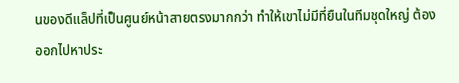นของดีแล็ปที่เป็นศูนย์หน้าสายตรงมากกว่า ทำให้เขาไม่มีที่ยืนในทีมชุดใหญ่ ต้องออกไปหาประ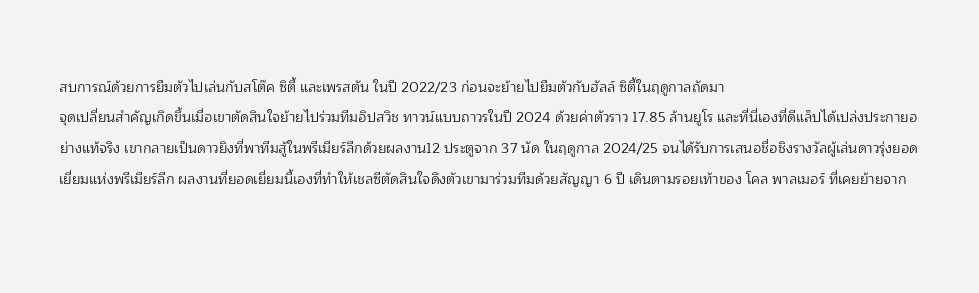สบการณ์ด้วยการยืมตัวไปเล่นกับสโต๊ค ซิตี้ และเพรสตัน ในปี 2022/23 ก่อนจะย้ายไปยืมตัวกับฮัลล์ ซิตี้ในฤดูกาลถัดมา
จุดเปลี่ยนสำคัญเกิดขึ้นเมื่อเขาตัดสินใจย้ายไปร่วมทีมอิปสวิช ทาวน์แบบถาวรในปี 2024 ด้วยค่าตัวราว 17.85 ล้านยูโร และที่นี่เองที่ดีแล็ปได้เปล่งประกายอย่างแท้จริง เขากลายเป็นดาวยิงที่พาทีมสู้ในพรีเมียร์ลีกด้วยผลงาน12 ประตูจาก 37 นัด ในฤดูกาล 2024/25 จนได้รับการเสนอชื่อชิงรางวัลผู้เล่นดาวรุ่งยอดเยี่ยมแห่งพรีเมียร์ลีก ผลงานที่ยอดเยี่ยมนี้เองที่ทำให้เชลซีตัดสินใจดึงตัวเขามาร่วมทีมด้วยสัญญา 6 ปี เดินตามรอยเท้าของ โคล พาลเมอร์ ที่เคยย้ายจาก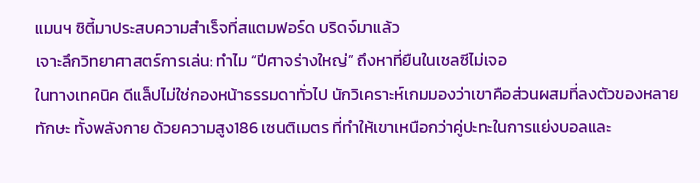แมนฯ ซิตี้มาประสบความสำเร็จที่สแตมฟอร์ด บริดจ์มาแล้ว
เจาะลึกวิทยาศาสตร์การเล่น: ทำไม “ปีศาจร่างใหญ่” ถึงหาที่ยืนในเชลซีไม่เจอ
ในทางเทคนิค ดีแล็ปไม่ใช่กองหน้าธรรมดาทั่วไป นักวิเคราะห์เกมมองว่าเขาคือส่วนผสมที่ลงตัวของหลายทักษะ ทั้งพลังกาย ด้วยความสูง186 เซนติเมตร ที่ทำให้เขาเหนือกว่าคู่ปะทะในการแย่งบอลและ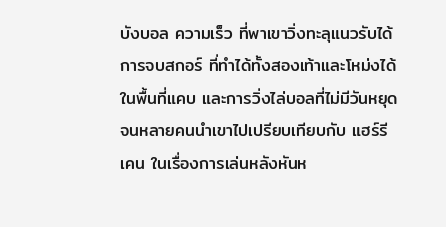บังบอล ความเร็ว ที่พาเขาวิ่งทะลุแนวรับได้ การจบสกอร์ ที่ทำได้ทั้งสองเท้าและโหม่งได้ในพื้นที่แคบ และการวิ่งไล่บอลที่ไม่มีวันหยุด จนหลายคนนำเขาไปเปรียบเทียบกับ แฮร์รี เคน ในเรื่องการเล่นหลังหันห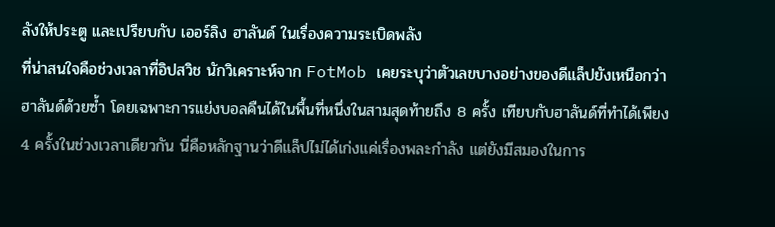ลังให้ประตู และเปรียบกับ เออร์ลิง ฮาลันด์ ในเรื่องความระเบิดพลัง
ที่น่าสนใจคือช่วงเวลาที่อิปสวิช นักวิเคราะห์จาก FotMob เคยระบุว่าตัวเลขบางอย่างของดีแล็ปยังเหนือกว่าฮาลันด์ด้วยซ้ำ โดยเฉพาะการแย่งบอลคืนได้ในพื้นที่หนึ่งในสามสุดท้ายถึง 8 ครั้ง เทียบกับฮาลันด์ที่ทำได้เพียง 4 ครั้งในช่วงเวลาเดียวกัน นี่คือหลักฐานว่าดีแล็ปไม่ได้เก่งแค่เรื่องพละกำลัง แต่ยังมีสมองในการ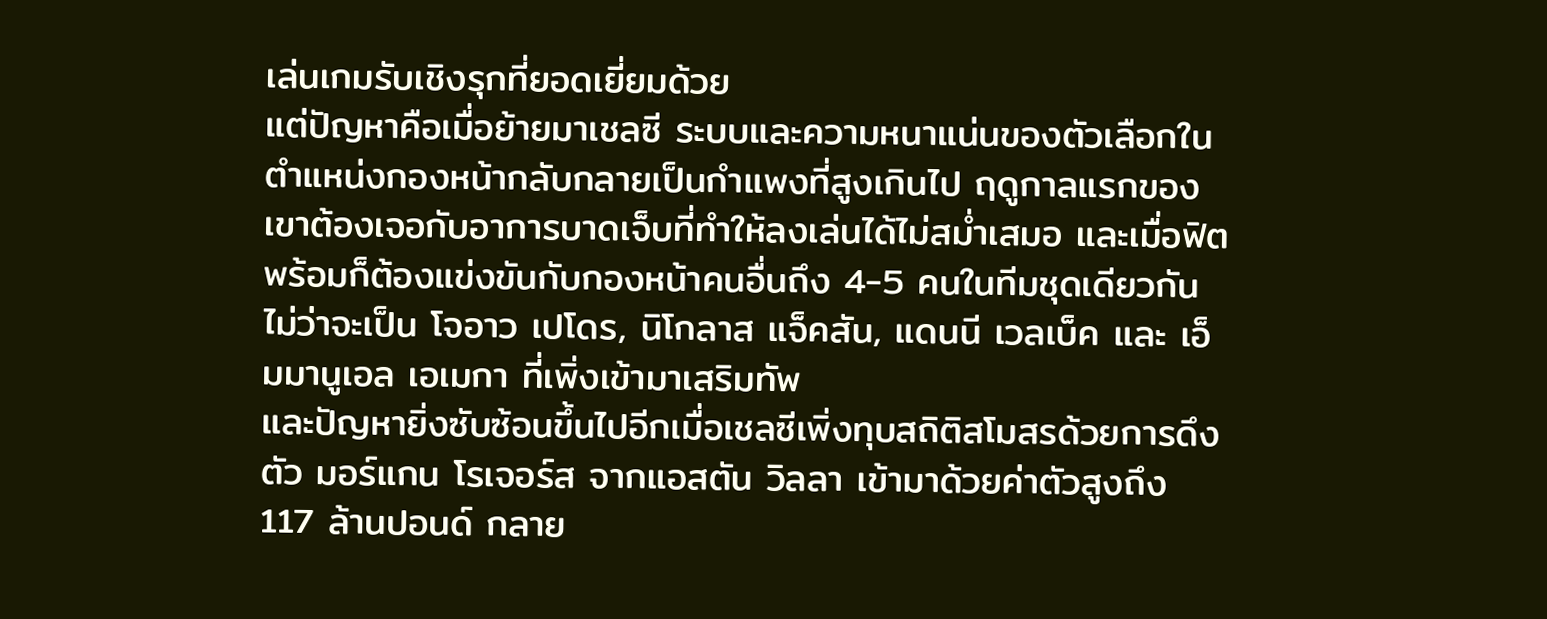เล่นเกมรับเชิงรุกที่ยอดเยี่ยมด้วย
แต่ปัญหาคือเมื่อย้ายมาเชลซี ระบบและความหนาแน่นของตัวเลือกในตำแหน่งกองหน้ากลับกลายเป็นกำแพงที่สูงเกินไป ฤดูกาลแรกของเขาต้องเจอกับอาการบาดเจ็บที่ทำให้ลงเล่นได้ไม่สม่ำเสมอ และเมื่อฟิตพร้อมก็ต้องแข่งขันกับกองหน้าคนอื่นถึง 4-5 คนในทีมชุดเดียวกัน ไม่ว่าจะเป็น โจอาว เปโดร, นิโกลาส แจ็คสัน, แดนนี เวลเบ็ค และ เอ็มมานูเอล เอเมกา ที่เพิ่งเข้ามาเสริมทัพ
และปัญหายิ่งซับซ้อนขึ้นไปอีกเมื่อเชลซีเพิ่งทุบสถิติสโมสรด้วยการดึงตัว มอร์แกน โรเจอร์ส จากแอสตัน วิลลา เข้ามาด้วยค่าตัวสูงถึง 117 ล้านปอนด์ กลาย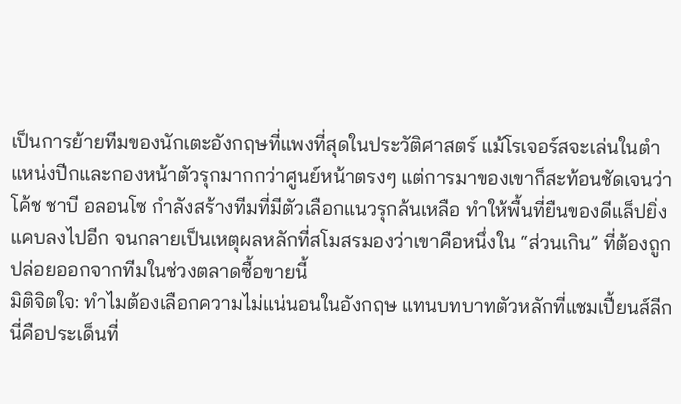เป็นการย้ายทีมของนักเตะอังกฤษที่แพงที่สุดในประวัติศาสตร์ แม้โรเจอร์สจะเล่นในตำแหน่งปีกและกองหน้าตัวรุกมากกว่าศูนย์หน้าตรงๆ แต่การมาของเขาก็สะท้อนชัดเจนว่าโค้ช ชาบี อลอนโซ กำลังสร้างทีมที่มีตัวเลือกแนวรุกล้นเหลือ ทำให้พื้นที่ยืนของดีแล็ปยิ่งแคบลงไปอีก จนกลายเป็นเหตุผลหลักที่สโมสรมองว่าเขาคือหนึ่งใน “ส่วนเกิน” ที่ต้องถูกปล่อยออกจากทีมในช่วงตลาดซื้อขายนี้
มิติจิตใจ: ทำไมต้องเลือกความไม่แน่นอนในอังกฤษ แทนบทบาทตัวหลักที่แชมเปี้ยนส์ลีก
นี่คือประเด็นที่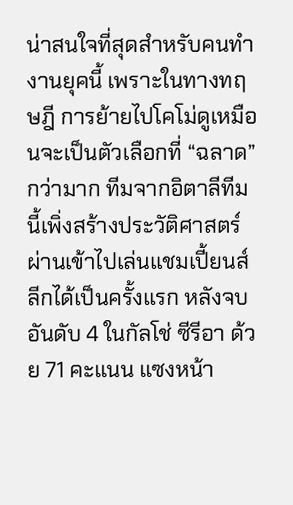น่าสนใจที่สุดสำหรับคนทำงานยุคนี้ เพราะในทางทฤษฎี การย้ายไปโคโม่ดูเหมือนจะเป็นตัวเลือกที่ “ฉลาด” กว่ามาก ทีมจากอิตาลีทีมนี้เพิ่งสร้างประวัติศาสตร์ผ่านเข้าไปเล่นแชมเปี้ยนส์ลีกได้เป็นครั้งแรก หลังจบอันดับ 4 ในกัลโช่ ซีรีอา ด้วย 71 คะแนน แซงหน้า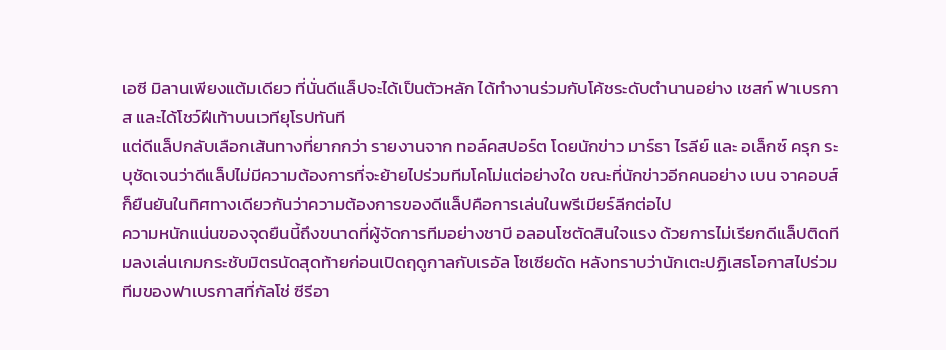เอซี มิลานเพียงแต้มเดียว ที่นั่นดีแล็ปจะได้เป็นตัวหลัก ได้ทำงานร่วมกับโค้ชระดับตำนานอย่าง เชสก์ ฟาเบรกาส และได้โชว์ฝีเท้าบนเวทียุโรปทันที
แต่ดีแล็ปกลับเลือกเส้นทางที่ยากกว่า รายงานจาก ทอล์คสปอร์ต โดยนักข่าว มาร์ธา ไรลีย์ และ อเล็กซ์ ครุก ระบุชัดเจนว่าดีแล็ปไม่มีความต้องการที่จะย้ายไปร่วมทีมโคโม่แต่อย่างใด ขณะที่นักข่าวอีกคนอย่าง เบน จาคอบส์ ก็ยืนยันในทิศทางเดียวกันว่าความต้องการของดีแล็ปคือการเล่นในพรีเมียร์ลีกต่อไป
ความหนักแน่นของจุดยืนนี้ถึงขนาดที่ผู้จัดการทีมอย่างชาบี อลอนโซตัดสินใจแรง ด้วยการไม่เรียกดีแล็ปติดทีมลงเล่นเกมกระชับมิตรนัดสุดท้ายก่อนเปิดฤดูกาลกับเรอัล โซเซียดัด หลังทราบว่านักเตะปฏิเสธโอกาสไปร่วมทีมของฟาเบรกาสที่กัลโช่ ซีรีอา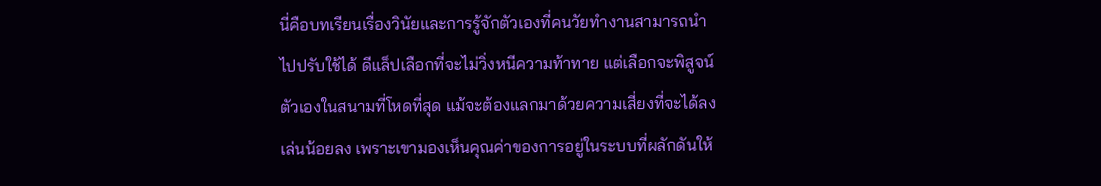นี่คือบทเรียนเรื่องวินัยและการรู้จักตัวเองที่คนวัยทำงานสามารถนำไปปรับใช้ได้ ดีแล็ปเลือกที่จะไม่วิ่งหนีความท้าทาย แต่เลือกจะพิสูจน์ตัวเองในสนามที่โหดที่สุด แม้จะต้องแลกมาด้วยความเสี่ยงที่จะได้ลงเล่นน้อยลง เพราะเขามองเห็นคุณค่าของการอยู่ในระบบที่ผลักดันให้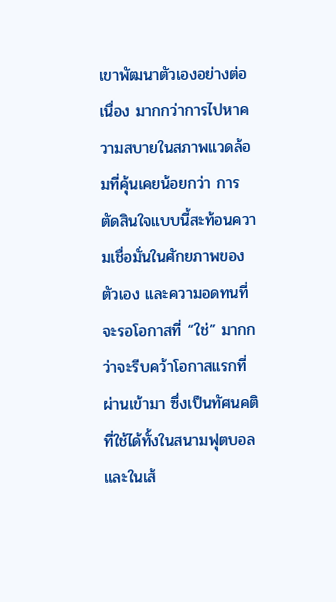เขาพัฒนาตัวเองอย่างต่อเนื่อง มากกว่าการไปหาความสบายในสภาพแวดล้อมที่คุ้นเคยน้อยกว่า การตัดสินใจแบบนี้สะท้อนความเชื่อมั่นในศักยภาพของตัวเอง และความอดทนที่จะรอโอกาสที่ “ใช่” มากกว่าจะรีบคว้าโอกาสแรกที่ผ่านเข้ามา ซึ่งเป็นทัศนคติที่ใช้ได้ทั้งในสนามฟุตบอลและในเส้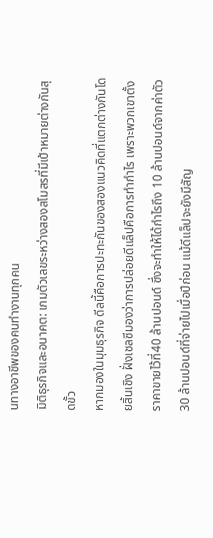นทางอาชีพของคนทำงานทุกคน
มิติธุรกิจและอนาคต: เกมตัวเลขระหว่างสองสโมสรที่มีเป้าหมายต่างกันสุดขั้ว
หากมองในมุมธุรกิจ ดีลนี้คือการปะทะกันของสองแนวคิดที่แตกต่างกันโดยสิ้นเชิง ฝั่งเชลซีมองว่าการปล่อยดีแล็ปคือการทำกำไร เพราะพวกเขาตั้งราคาขายไว้ที่40 ล้านปอนด์ ซึ่งจะทำให้ได้กำไรถึง 10 ล้านปอนด์จากค่าตัว 30 ล้านปอนด์ที่จ่ายไปเมื่อปีก่อน แม้ดีแล็ปจะยังมีสัญ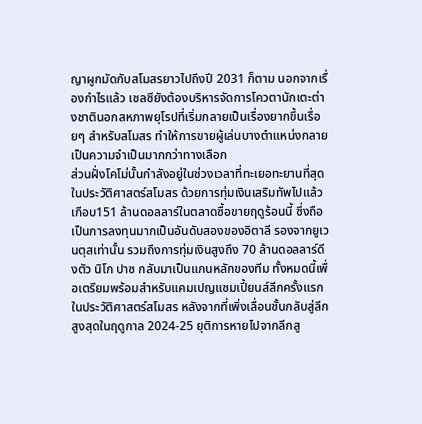ญาผูกมัดกับสโมสรยาวไปถึงปี 2031 ก็ตาม นอกจากเรื่องกำไรแล้ว เชลซียังต้องบริหารจัดการโควตานักเตะต่างชาตินอกสหภาพยุโรปที่เริ่มกลายเป็นเรื่องยากขึ้นเรื่อยๆ สำหรับสโมสร ทำให้การขายผู้เล่นบางตำแหน่งกลายเป็นความจำเป็นมากกว่าทางเลือก
ส่วนฝั่งโคโม่นั้นกำลังอยู่ในช่วงเวลาที่ทะเยอทะยานที่สุดในประวัติศาสตร์สโมสร ด้วยการทุ่มเงินเสริมทัพไปแล้วเกือบ151 ล้านดอลลาร์ในตลาดซื้อขายฤดูร้อนนี้ ซึ่งถือเป็นการลงทุนมากเป็นอันดับสองของอิตาลี รองจากยูเวนตุสเท่านั้น รวมถึงการทุ่มเงินสูงถึง 70 ล้านดอลลาร์ดึงตัว นิโก ปาซ กลับมาเป็นแกนหลักของทีม ทั้งหมดนี้เพื่อเตรียมพร้อมสำหรับแคมเปญแชมเปี้ยนส์ลีกครั้งแรกในประวัติศาสตร์สโมสร หลังจากที่เพิ่งเลื่อนชั้นกลับสู่ลีกสูงสุดในฤดูกาล 2024-25 ยุติการหายไปจากลีกสู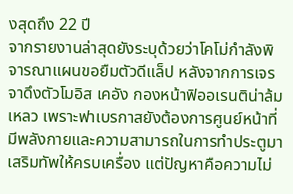งสุดถึง 22 ปี
จากรายงานล่าสุดยังระบุด้วยว่าโคโม่กำลังพิจารณาแผนขอยืมตัวดีแล็ป หลังจากการเจรจาดึงตัวโมอิส เคอัง กองหน้าฟิออเรนติน่าล้มเหลว เพราะฟาเบรกาสยังต้องการศูนย์หน้าที่มีพลังกายและความสามารถในการทำประตูมาเสริมทัพให้ครบเครื่อง แต่ปัญหาคือความไม่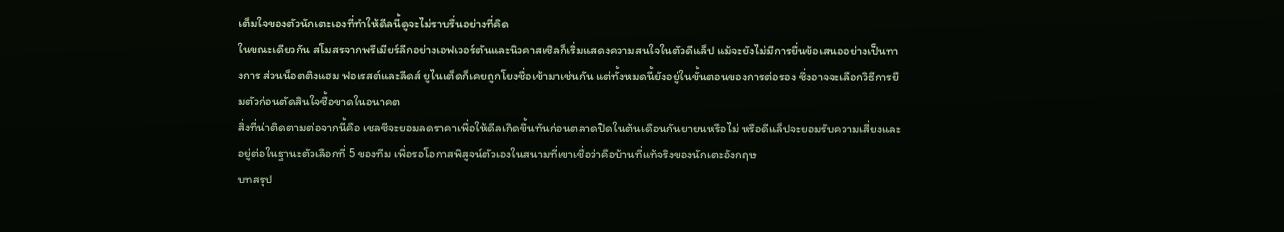เต็มใจของตัวนักเตะเองที่ทำให้ดีลนี้ดูจะไม่ราบรื่นอย่างที่คิด
ในขณะเดียวกัน สโมสรจากพรีเมียร์ลีกอย่างเอฟเวอร์ตันและนิวคาสเซิลก็เริ่มแสดงความสนใจในตัวดีแล็ป แม้จะยังไม่มีการยื่นข้อเสนออย่างเป็นทางการ ส่วนน็อตติงแฮม ฟอเรสต์และลีดส์ ยูไนเต็ดก็เคยถูกโยงชื่อเข้ามาเช่นกัน แต่ทั้งหมดนี้ยังอยู่ในขั้นตอนของการต่อรอง ซึ่งอาจจะเลือกวิธีการยืมตัวก่อนตัดสินใจซื้อขาดในอนาคต
สิ่งที่น่าติดตามต่อจากนี้คือ เชลซีจะยอมลดราคาเพื่อให้ดีลเกิดขึ้นทันก่อนตลาดปิดในต้นเดือนกันยายนหรือไม่ หรือดีแล็ปจะยอมรับความเสี่ยงและอยู่ต่อในฐานะตัวเลือกที่ 5 ของทีม เพื่อรอโอกาสพิสูจน์ตัวเองในสนามที่เขาเชื่อว่าคือบ้านที่แท้จริงของนักเตะอังกฤษ
บทสรุป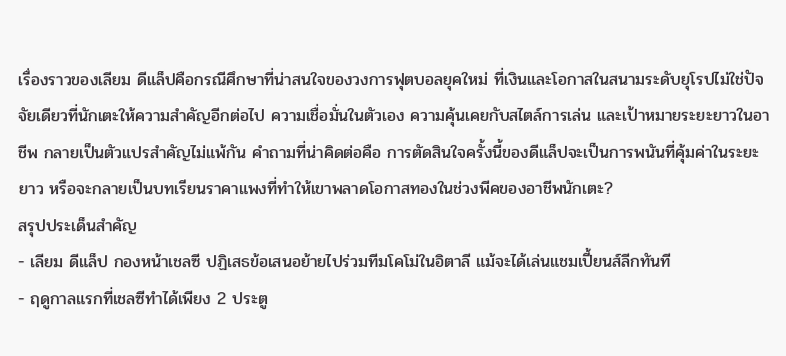เรื่องราวของเลียม ดีแล็ปคือกรณีศึกษาที่น่าสนใจของวงการฟุตบอลยุคใหม่ ที่เงินและโอกาสในสนามระดับยุโรปไม่ใช่ปัจจัยเดียวที่นักเตะให้ความสำคัญอีกต่อไป ความเชื่อมั่นในตัวเอง ความคุ้นเคยกับสไตล์การเล่น และเป้าหมายระยะยาวในอาชีพ กลายเป็นตัวแปรสำคัญไม่แพ้กัน คำถามที่น่าคิดต่อคือ การตัดสินใจครั้งนี้ของดีแล็ปจะเป็นการพนันที่คุ้มค่าในระยะยาว หรือจะกลายเป็นบทเรียนราคาแพงที่ทำให้เขาพลาดโอกาสทองในช่วงพีคของอาชีพนักเตะ?
สรุปประเด็นสำคัญ
- เลียม ดีแล็ป กองหน้าเชลซี ปฏิเสธข้อเสนอย้ายไปร่วมทีมโคโม่ในอิตาลี แม้จะได้เล่นแชมเปี้ยนส์ลีกทันที
- ฤดูกาลแรกที่เชลซีทำได้เพียง 2 ประตู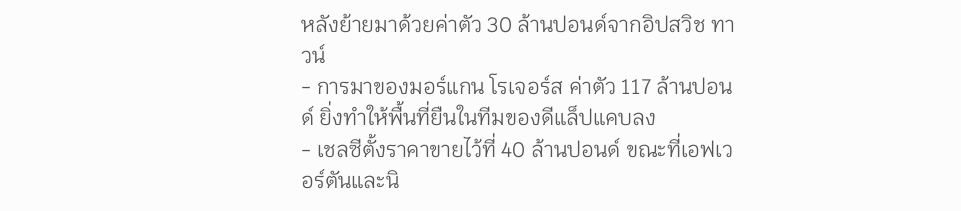หลังย้ายมาด้วยค่าตัว 30 ล้านปอนด์จากอิปสวิช ทาวน์
- การมาของมอร์แกน โรเจอร์ส ค่าตัว 117 ล้านปอนด์ ยิ่งทำให้พื้นที่ยืนในทีมของดีแล็ปแคบลง
- เชลซีตั้งราคาขายไว้ที่ 40 ล้านปอนด์ ขณะที่เอฟเวอร์ตันและนิ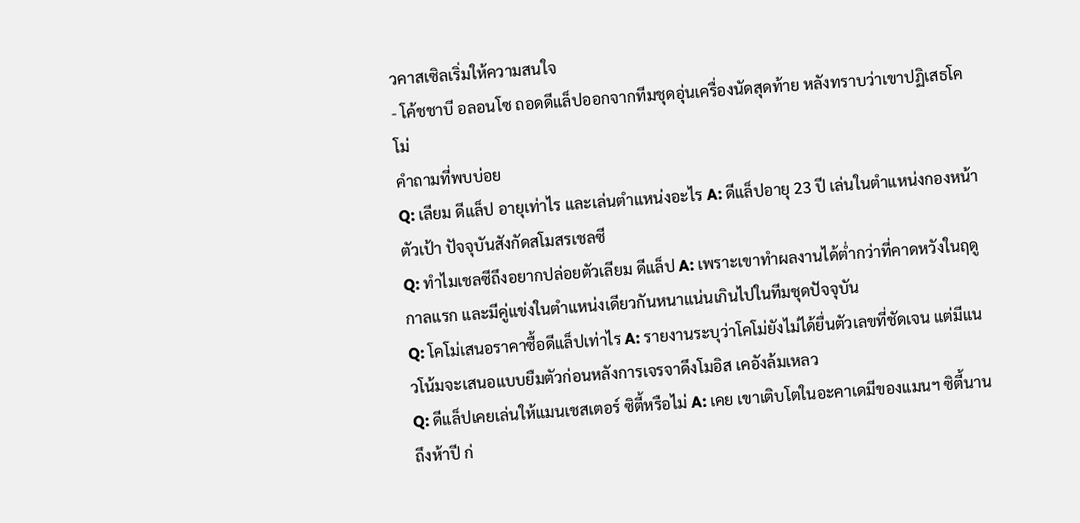วคาสเซิลเริ่มให้ความสนใจ
- โค้ชชาบี อลอนโซ ถอดดีแล็ปออกจากทีมชุดอุ่นเครื่องนัดสุดท้าย หลังทราบว่าเขาปฏิเสธโคโม่
คำถามที่พบบ่อย
Q: เลียม ดีแล็ป อายุเท่าไร และเล่นตำแหน่งอะไร A: ดีแล็ปอายุ 23 ปี เล่นในตำแหน่งกองหน้าตัวเป้า ปัจจุบันสังกัดสโมสรเชลซี
Q: ทำไมเชลซีถึงอยากปล่อยตัวเลียม ดีแล็ป A: เพราะเขาทำผลงานได้ต่ำกว่าที่คาดหวังในฤดูกาลแรก และมีคู่แข่งในตำแหน่งเดียวกันหนาแน่นเกินไปในทีมชุดปัจจุบัน
Q: โคโม่เสนอราคาซื้อดีแล็ปเท่าไร A: รายงานระบุว่าโคโม่ยังไม่ได้ยื่นตัวเลขที่ชัดเจน แต่มีแนวโน้มจะเสนอแบบยืมตัวก่อนหลังการเจรจาดึงโมอิส เคอังล้มเหลว
Q: ดีแล็ปเคยเล่นให้แมนเชสเตอร์ ซิตี้หรือไม่ A: เคย เขาเติบโตในอะคาเดมีของแมนฯ ซิตี้นานถึงห้าปี ก่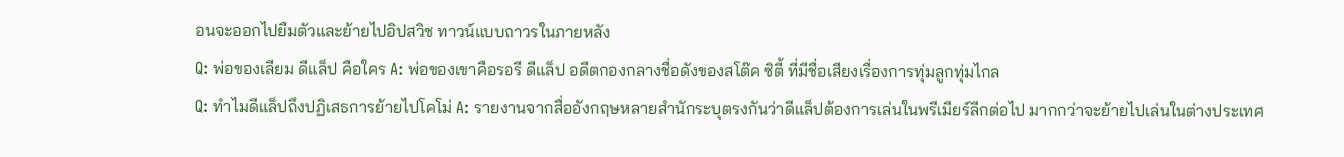อนจะออกไปยืมตัวและย้ายไปอิปสวิช ทาวน์แบบถาวรในภายหลัง
Q: พ่อของเลียม ดีแล็ป คือใคร A: พ่อของเขาคือรอรี ดีแล็ป อดีตกองกลางชื่อดังของสโต๊ค ซิตี้ ที่มีชื่อเสียงเรื่องการทุ่มลูกทุ่มไกล
Q: ทำไมดีแล็ปถึงปฏิเสธการย้ายไปโคโม่ A: รายงานจากสื่ออังกฤษหลายสำนักระบุตรงกันว่าดีแล็ปต้องการเล่นในพรีเมียร์ลีกต่อไป มากกว่าจะย้ายไปเล่นในต่างประเทศ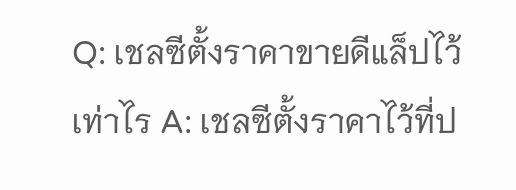Q: เชลซีตั้งราคาขายดีแล็ปไว้เท่าไร A: เชลซีตั้งราคาไว้ที่ป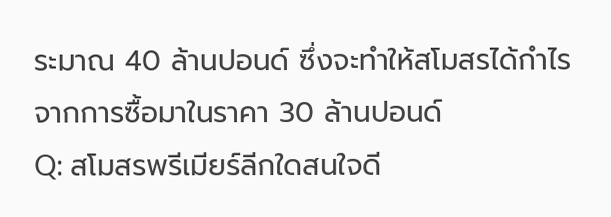ระมาณ 40 ล้านปอนด์ ซึ่งจะทำให้สโมสรได้กำไรจากการซื้อมาในราคา 30 ล้านปอนด์
Q: สโมสรพรีเมียร์ลีกใดสนใจดี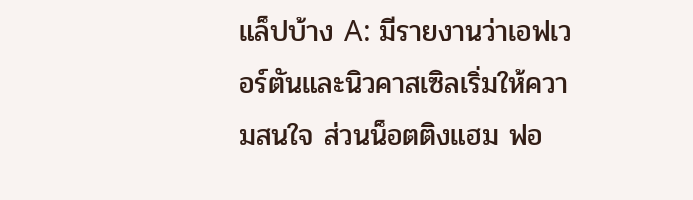แล็ปบ้าง A: มีรายงานว่าเอฟเวอร์ตันและนิวคาสเซิลเริ่มให้ความสนใจ ส่วนน็อตติงแฮม ฟอ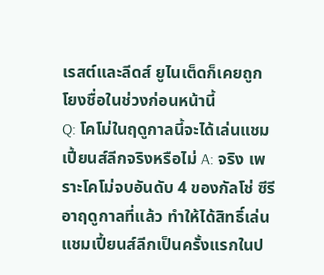เรสต์และลีดส์ ยูไนเต็ดก็เคยถูกโยงชื่อในช่วงก่อนหน้านี้
Q: โคโม่ในฤดูกาลนี้จะได้เล่นแชมเปี้ยนส์ลีกจริงหรือไม่ A: จริง เพราะโคโม่จบอันดับ 4 ของกัลโช่ ซีรีอาฤดูกาลที่แล้ว ทำให้ได้สิทธิ์เล่นแชมเปี้ยนส์ลีกเป็นครั้งแรกในป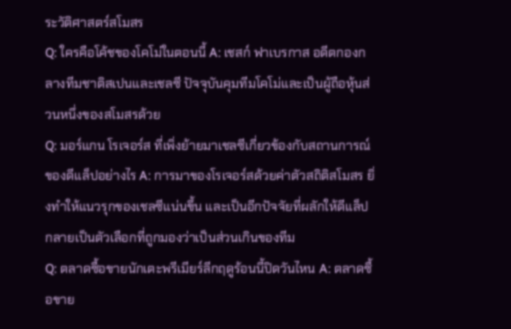ระวัติศาสตร์สโมสร
Q: ใครคือโค้ชของโคโม่ในตอนนี้ A: เชสก์ ฟาเบรกาส อดีตกองกลางทีมชาติสเปนและเชลซี ปัจจุบันคุมทีมโคโม่และเป็นผู้ถือหุ้นส่วนหนึ่งของสโมสรด้วย
Q: มอร์แกน โรเจอร์ส ที่เพิ่งย้ายมาเชลซีเกี่ยวข้องกับสถานการณ์ของดีแล็ปอย่างไร A: การมาของโรเจอร์สด้วยค่าตัวสถิติสโมสร ยิ่งทำให้แนวรุกของเชลซีแน่นขึ้น และเป็นอีกปัจจัยที่ผลักให้ดีแล็ปกลายเป็นตัวเลือกที่ถูกมองว่าเป็นส่วนเกินของทีม
Q: ตลาดซื้อขายนักเตะพรีเมียร์ลีกฤดูร้อนนี้ปิดวันไหน A: ตลาดซื้อขาย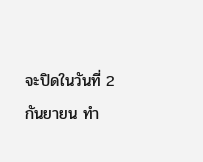จะปิดในวันที่ 2 กันยายน ทำ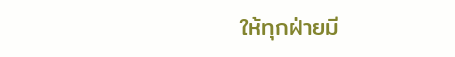ให้ทุกฝ่ายมี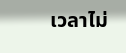เวลาไม่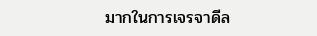มากในการเจรจาดีล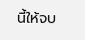นี้ให้จบ